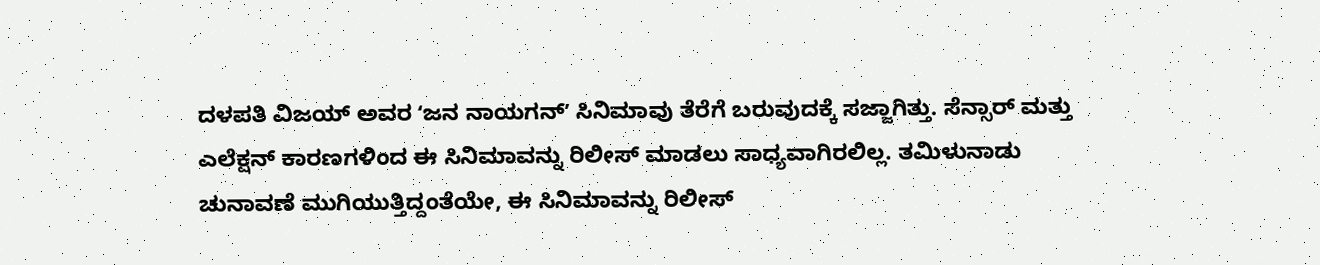ದಳಪತಿ ವಿಜಯ್ ಅವರ ʻಜನ ನಾಯಗನ್ʼ ಸಿನಿಮಾವು ತೆರೆಗೆ ಬರುವುದಕ್ಕೆ ಸಜ್ಜಾಗಿತ್ತು. ಸೆನ್ಸಾರ್ ಮತ್ತು ಎಲೆಕ್ಷನ್ ಕಾರಣಗಳಿಂದ ಈ ಸಿನಿಮಾವನ್ನು ರಿಲೀಸ್ ಮಾಡಲು ಸಾಧ್ಯವಾಗಿರಲಿಲ್ಲ. ತಮಿಳುನಾಡು ಚುನಾವಣೆ ಮುಗಿಯುತ್ತಿದ್ದಂತೆಯೇ, ಈ ಸಿನಿಮಾವನ್ನು ರಿಲೀಸ್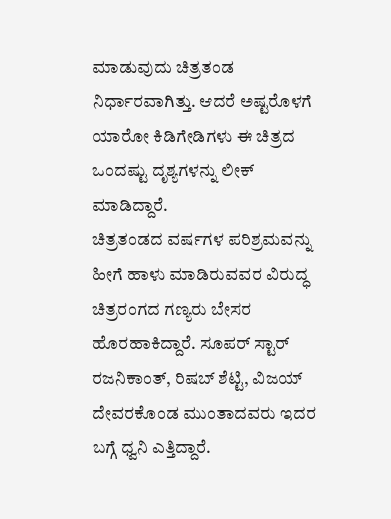ಮಾಡುವುದು ಚಿತ್ರತಂಡ ನಿರ್ಧಾರವಾಗಿತ್ತು. ಆದರೆ ಅಷ್ಟರೊಳಗೆ ಯಾರೋ ಕಿಡಿಗೇಡಿಗಳು ಈ ಚಿತ್ರದ ಒಂದಷ್ಟು ದೃಶ್ಯಗಳನ್ನು ಲೀಕ್ ಮಾಡಿದ್ದಾರೆ.
ಚಿತ್ರತಂಡದ ವರ್ಷಗಳ ಪರಿಶ್ರಮವನ್ನು ಹೀಗೆ ಹಾಳು ಮಾಡಿರುವವರ ವಿರುದ್ಧ ಚಿತ್ರರಂಗದ ಗಣ್ಯರು ಬೇಸರ ಹೊರಹಾಕಿದ್ದಾರೆ. ಸೂಪರ್ ಸ್ಟಾರ್ ರಜನಿಕಾಂತ್, ರಿಷಬ್ ಶೆಟ್ಟಿ, ವಿಜಯ್ ದೇವರಕೊಂಡ ಮುಂತಾದವರು ಇದರ ಬಗ್ಗೆ ಧ್ವನಿ ಎತ್ತಿದ್ದಾರೆ.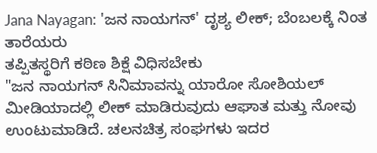Jana Nayagan: 'ಜನ ನಾಯಗನ್' ದೃಶ್ಯ ಲೀಕ್; ಬೆಂಬಲಕ್ಕೆ ನಿಂತ ತಾರೆಯರು
ತಪ್ಪಿತಸ್ಥರಿಗೆ ಕಠಿಣ ಶಿಕ್ಷೆ ವಿಧಿಸಬೇಕು
"ಜನ ನಾಯಗನ್ ಸಿನಿಮಾವನ್ನು ಯಾರೋ ಸೋಶಿಯಲ್ ಮೀಡಿಯಾದಲ್ಲಿ ಲೀಕ್ ಮಾಡಿರುವುದು ಆಘಾತ ಮತ್ತು ನೋವು ಉಂಟುಮಾಡಿದೆ. ಚಲನಚಿತ್ರ ಸಂಘಗಳು ಇದರ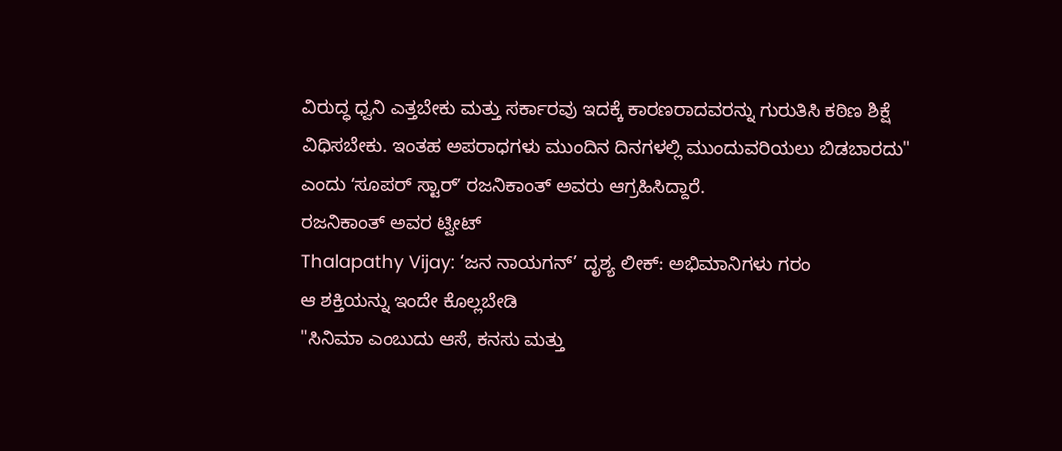ವಿರುದ್ಧ ಧ್ವನಿ ಎತ್ತಬೇಕು ಮತ್ತು ಸರ್ಕಾರವು ಇದಕ್ಕೆ ಕಾರಣರಾದವರನ್ನು ಗುರುತಿಸಿ ಕಠಿಣ ಶಿಕ್ಷೆ ವಿಧಿಸಬೇಕು. ಇಂತಹ ಅಪರಾಧಗಳು ಮುಂದಿನ ದಿನಗಳಲ್ಲಿ ಮುಂದುವರಿಯಲು ಬಿಡಬಾರದು" ಎಂದು ʻಸೂಪರ್ ಸ್ಟಾರ್ʼ ರಜನಿಕಾಂತ್ ಅವರು ಆಗ್ರಹಿಸಿದ್ದಾರೆ.
ರಜನಿಕಾಂತ್ ಅವರ ಟ್ವೀಟ್
Thalapathy Vijay: ‘ಜನ ನಾಯಗನ್’ ದೃಶ್ಯ ಲೀಕ್: ಅಭಿಮಾನಿಗಳು ಗರಂ
ಆ ಶಕ್ತಿಯನ್ನು ಇಂದೇ ಕೊಲ್ಲಬೇಡಿ
"ಸಿನಿಮಾ ಎಂಬುದು ಆಸೆ, ಕನಸು ಮತ್ತು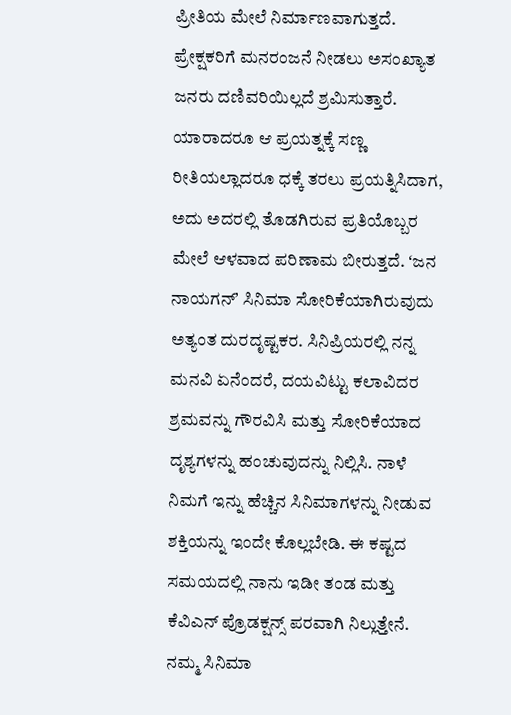ಪ್ರೀತಿಯ ಮೇಲೆ ನಿರ್ಮಾಣವಾಗುತ್ತದೆ. ಪ್ರೇಕ್ಷಕರಿಗೆ ಮನರಂಜನೆ ನೀಡಲು ಅಸಂಖ್ಯಾತ ಜನರು ದಣಿವರಿಯಿಲ್ಲದೆ ಶ್ರಮಿಸುತ್ತಾರೆ. ಯಾರಾದರೂ ಆ ಪ್ರಯತ್ನಕ್ಕೆ ಸಣ್ಣ ರೀತಿಯಲ್ಲಾದರೂ ಧಕ್ಕೆ ತರಲು ಪ್ರಯತ್ನಿಸಿದಾಗ, ಅದು ಅದರಲ್ಲಿ ತೊಡಗಿರುವ ಪ್ರತಿಯೊಬ್ಬರ ಮೇಲೆ ಆಳವಾದ ಪರಿಣಾಮ ಬೀರುತ್ತದೆ. ʻಜನ ನಾಯಗನ್ʼ ಸಿನಿಮಾ ಸೋರಿಕೆಯಾಗಿರುವುದು ಅತ್ಯಂತ ದುರದೃಷ್ಟಕರ. ಸಿನಿಪ್ರಿಯರಲ್ಲಿ ನನ್ನ ಮನವಿ ಏನೆಂದರೆ, ದಯವಿಟ್ಟು ಕಲಾವಿದರ ಶ್ರಮವನ್ನು ಗೌರವಿಸಿ ಮತ್ತು ಸೋರಿಕೆಯಾದ ದೃಶ್ಯಗಳನ್ನು ಹಂಚುವುದನ್ನು ನಿಲ್ಲಿಸಿ. ನಾಳೆ ನಿಮಗೆ ಇನ್ನು ಹೆಚ್ಚಿನ ಸಿನಿಮಾಗಳನ್ನು ನೀಡುವ ಶಕ್ತಿಯನ್ನು ಇಂದೇ ಕೊಲ್ಲಬೇಡಿ. ಈ ಕಷ್ಟದ ಸಮಯದಲ್ಲಿ ನಾನು ಇಡೀ ತಂಡ ಮತ್ತು ಕೆವಿಎನ್ ಪ್ರೊಡಕ್ಷನ್ಸ್ ಪರವಾಗಿ ನಿಲ್ಲುತ್ತೇನೆ. ನಮ್ಮ ಸಿನಿಮಾ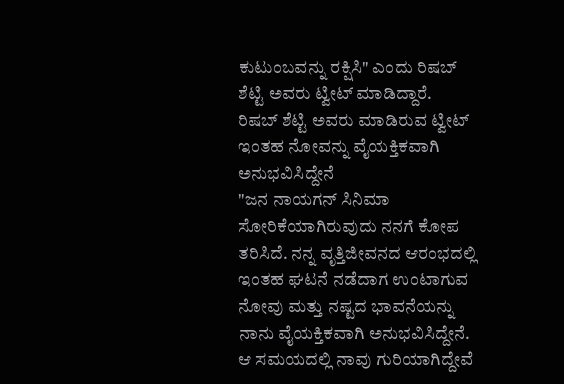ಕುಟುಂಬವನ್ನು ರಕ್ಷಿಸಿ" ಎಂದು ರಿಷಬ್ ಶೆಟ್ಟಿ ಅವರು ಟ್ವೀಟ್ ಮಾಡಿದ್ದಾರೆ.
ರಿಷಬ್ ಶೆಟ್ಟಿ ಅವರು ಮಾಡಿರುವ ಟ್ವೀಟ್
ಇಂತಹ ನೋವನ್ನು ವೈಯಕ್ತಿಕವಾಗಿ ಅನುಭವಿಸಿದ್ದೇನೆ
"ಜನ ನಾಯಗನ್ ಸಿನಿಮಾ ಸೋರಿಕೆಯಾಗಿರುವುದು ನನಗೆ ಕೋಪ ತರಿಸಿದೆ. ನನ್ನ ವೃತ್ತಿಜೀವನದ ಆರಂಭದಲ್ಲಿ ಇಂತಹ ಘಟನೆ ನಡೆದಾಗ ಉಂಟಾಗುವ ನೋವು ಮತ್ತು ನಷ್ಟದ ಭಾವನೆಯನ್ನು ನಾನು ವೈಯಕ್ತಿಕವಾಗಿ ಅನುಭವಿಸಿದ್ದೇನೆ. ಆ ಸಮಯದಲ್ಲಿ ನಾವು ಗುರಿಯಾಗಿದ್ದೇವೆ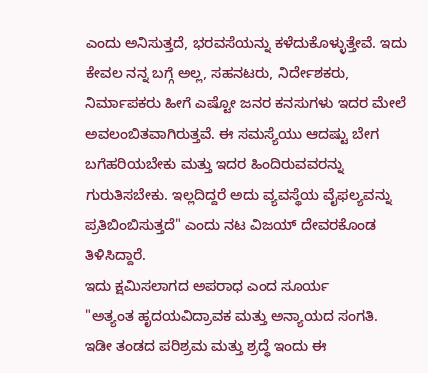ಎಂದು ಅನಿಸುತ್ತದೆ, ಭರವಸೆಯನ್ನು ಕಳೆದುಕೊಳ್ಳುತ್ತೇವೆ. ಇದು ಕೇವಲ ನನ್ನ ಬಗ್ಗೆ ಅಲ್ಲ, ಸಹನಟರು, ನಿರ್ದೇಶಕರು, ನಿರ್ಮಾಪಕರು ಹೀಗೆ ಎಷ್ಟೋ ಜನರ ಕನಸುಗಳು ಇದರ ಮೇಲೆ ಅವಲಂಬಿತವಾಗಿರುತ್ತವೆ. ಈ ಸಮಸ್ಯೆಯು ಆದಷ್ಟು ಬೇಗ ಬಗೆಹರಿಯಬೇಕು ಮತ್ತು ಇದರ ಹಿಂದಿರುವವರನ್ನು ಗುರುತಿಸಬೇಕು. ಇಲ್ಲದಿದ್ದರೆ ಅದು ವ್ಯವಸ್ಥೆಯ ವೈಫಲ್ಯವನ್ನು ಪ್ರತಿಬಿಂಬಿಸುತ್ತದೆ" ಎಂದು ನಟ ವಿಜಯ್ ದೇವರಕೊಂಡ ತಿಳಿಸಿದ್ದಾರೆ.
ಇದು ಕ್ಷಮಿಸಲಾಗದ ಅಪರಾಧ ಎಂದ ಸೂರ್ಯ
"ಅತ್ಯಂತ ಹೃದಯವಿದ್ರಾವಕ ಮತ್ತು ಅನ್ಯಾಯದ ಸಂಗತಿ. ಇಡೀ ತಂಡದ ಪರಿಶ್ರಮ ಮತ್ತು ಶ್ರದ್ಧೆ ಇಂದು ಈ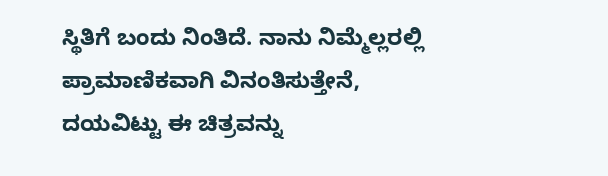ಸ್ಥಿತಿಗೆ ಬಂದು ನಿಂತಿದೆ. ನಾನು ನಿಮ್ಮೆಲ್ಲರಲ್ಲಿ ಪ್ರಾಮಾಣಿಕವಾಗಿ ವಿನಂತಿಸುತ್ತೇನೆ, ದಯವಿಟ್ಟು ಈ ಚಿತ್ರವನ್ನು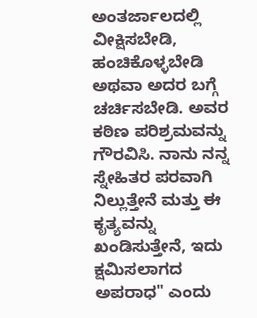ಅಂತರ್ಜಾಲದಲ್ಲಿ ವೀಕ್ಷಿಸಬೇಡಿ, ಹಂಚಿಕೊಳ್ಳಬೇಡಿ ಅಥವಾ ಅದರ ಬಗ್ಗೆ ಚರ್ಚಿಸಬೇಡಿ. ಅವರ ಕಠಿಣ ಪರಿಶ್ರಮವನ್ನು ಗೌರವಿಸಿ. ನಾನು ನನ್ನ ಸ್ನೇಹಿತರ ಪರವಾಗಿ ನಿಲ್ಲುತ್ತೇನೆ ಮತ್ತು ಈ ಕೃತ್ಯವನ್ನು ಖಂಡಿಸುತ್ತೇನೆ, ಇದು ಕ್ಷಮಿಸಲಾಗದ ಅಪರಾಧ" ಎಂದು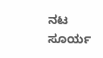ನಟ ಸೂರ್ಯ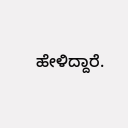ಹೇಳಿದ್ದಾರೆ.